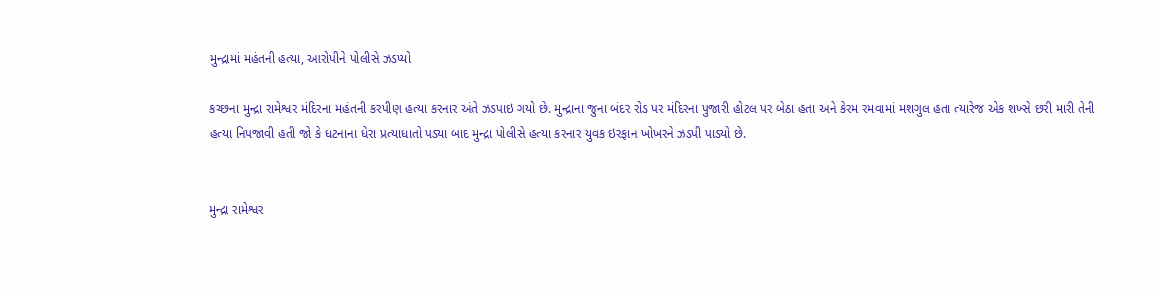મુન્દ્રામાં મહંતની હત્યા, આરોપીને પોલીસે ઝડપ્યો

કચ્છના મુન્દ્રા રામેશ્વર મંદિરના મહંતની કરપીણ હત્યા કરનાર અંતે ઝડપાઇ ગયો છે. મુન્દ્રાના જુના બંદર રોડ પર મંદિરના પુજારી હોટલ પર બેઠા હતા અને કેરમ રમવામાં મશગુલ હતા ત્યારેજ એક શખ્સે છરી મારી તેની હત્યા નિપજાવી હતી જો કે ધટનાના ધેરા પ્રત્યાધાતો પડ્યા બાદ મુન્દ્રા પોલીસે હત્યા કરનાર યુવક ઇરફાન ખોખરને ઝડપી પાડ્યો છે.


મુન્દ્રા રામેશ્વર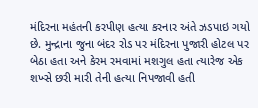મંદિરના મહંતની કરપીણ હત્યા કરનાર અંતે ઝડપાઇ ગયો છે. મુન્દ્રાના જુના બંદર રોડ પર મંદિરના પુજારી હોટલ પર બેઠા હતા અને કેરમ રમવામાં મશગુલ હતા ત્યારેજ એક શખ્સે છરી મારી તેની હત્યા નિપજાવી હતી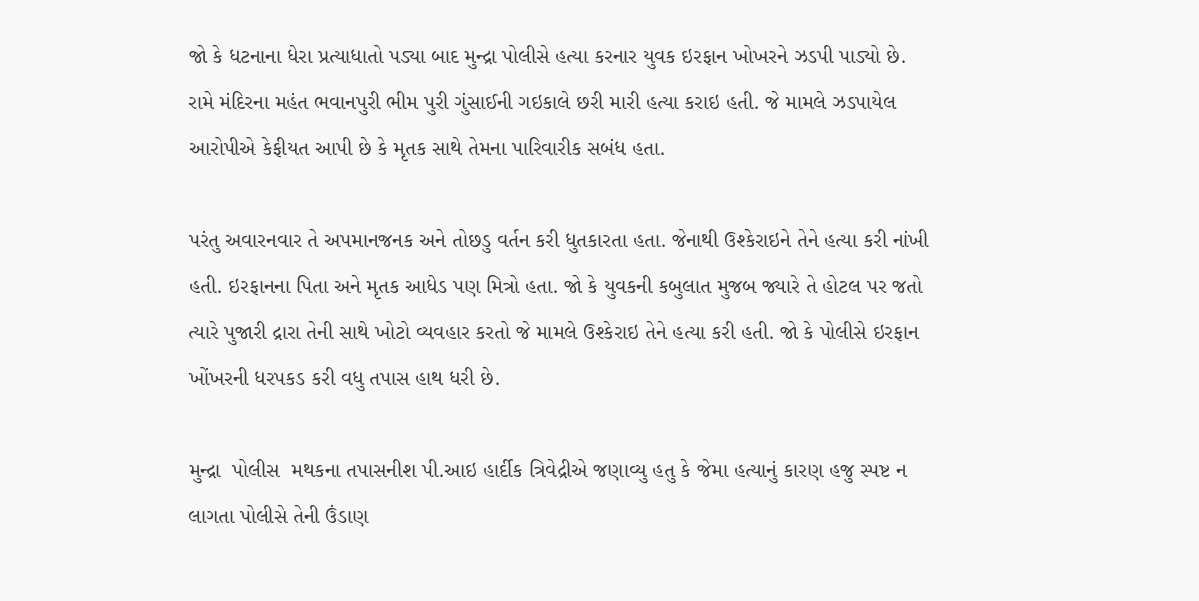જો કે ધટનાના ધેરા પ્રત્યાધાતો પડ્યા બાદ મુન્દ્રા પોલીસે હત્યા કરનાર યુવક ઇરફાન ખોખરને ઝડપી પાડ્યો છે. રામે મંદિરના મહંત ભવાનપુરી ભીમ પુરી ગુંસાઈની ગઇકાલે છરી મારી હત્યા કરાઇ હતી. જે મામલે ઝડપાયેલ આરોપીએ કેફીયત આપી છે કે મૃતક સાથે તેમના પારિવારીક સબંધ હતા.

પરંતુ અવારનવાર તે અપમાનજનક અને તોછડુ વર્તન કરી ધુતકારતા હતા. જેનાથી ઉશ્કેરાઇને તેને હત્યા કરી નાંખી હતી. ઇરફાનના પિતા અને મૃતક આધેડ પણ મિત્રો હતા. જો કે યુવકની કબુલાત મુજબ જ્યારે તે હોટલ પર જતો ત્યારે પુજારી દ્રારા તેની સાથે ખોટો વ્યવહાર કરતો જે મામલે ઉશ્કેરાઇ તેને હત્યા કરી હતી. જો કે પોલીસે ઇરફાન ખોંખરની ધરપકડ કરી વધુ તપાસ હાથ ધરી છે.

મુન્દ્રા  પોલીસ  મથકના તપાસનીશ પી.આઇ હાર્દીક ત્રિવેદ્રીએ જણાવ્યુ હતુ કે જેમા હત્યાનું કારણ હજુ સ્પષ્ટ ન લાગતા પોલીસે તેની ઉંડાણ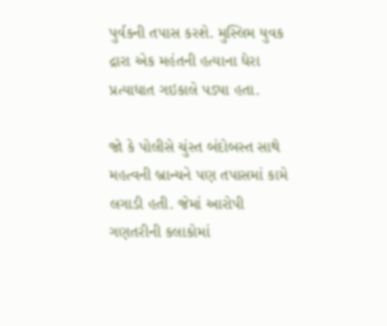પુર્વકની તપાસ કરશે. મુસ્લિમ યુવક દ્રારા એક મહંતની હત્યાના ધેરા પ્રત્યાધાત ગઇકાલે પડ્યા હતા.

જો કે પોલીસે ચુંસ્ત બંદોબસ્ત સાથે મહત્વની બ્રાન્ચને પણ તપાસમાં કામે લગાડી હતી. જેમાં આરોપી ગણતરીની કલાકોમાં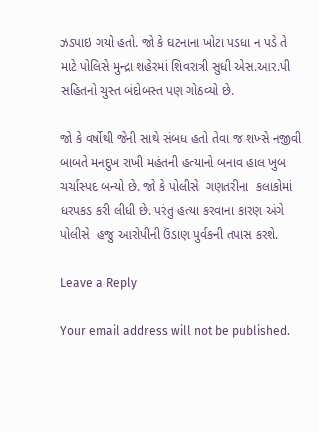ઝડપાઇ ગયો હતો. જો કે ઘટનાના ખોટા પડધા ન પડે તે માટે પોલિસે મુન્દ્રા શહેરમાં શિવરાત્રી સુધી એસ.આર.પી સહિતનો ચુસ્ત બંદોબસ્ત પણ ગોઠવ્યો છે.

જો કે વર્ષોથી જેની સાથે સંબધ હતો તેવા જ શખ્સે નજીવી બાબતે મનદુખ રાખી મહંતની હત્યાનો બનાવ હાલ ખુબ ચર્ચાસ્પદ બન્યો છે. જો કે પોલીસે  ગણતરીના  કલાકોમાં ધરપકડ કરી લીધી છે. પરંતુ હત્યા કરવાના કારણ અંગે પોલીસે  હજુ આરોપીની ઉંડાણ પુર્વકની તપાસ કરશે.

Leave a Reply

Your email address will not be published.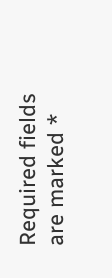Required fields are marked *